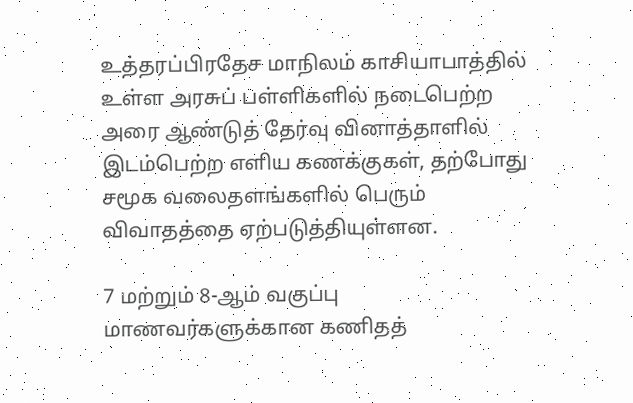உத்தரப்பிரதேச மாநிலம் காசியாபாத்தில் உள்ள அரசுப் பள்ளிகளில் நடைபெற்ற அரை ஆண்டுத் தேர்வு வினாத்தாளில் இடம்பெற்ற எளிய கணக்குகள், தற்போது சமூக வலைதளங்களில் பெரும் விவாதத்தை ஏற்படுத்தியுள்ளன.

7 மற்றும் 8-ஆம் வகுப்பு மாணவர்களுக்கான கணிதத்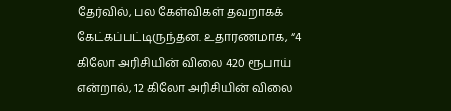தேர்வில், பல கேள்விகள் தவறாகக் கேட்கப்பட்டிருந்தன. உதாரணமாக, “4 கிலோ அரிசியின் விலை 420 ரூபாய் என்றால், 12 கிலோ அரிசியின் விலை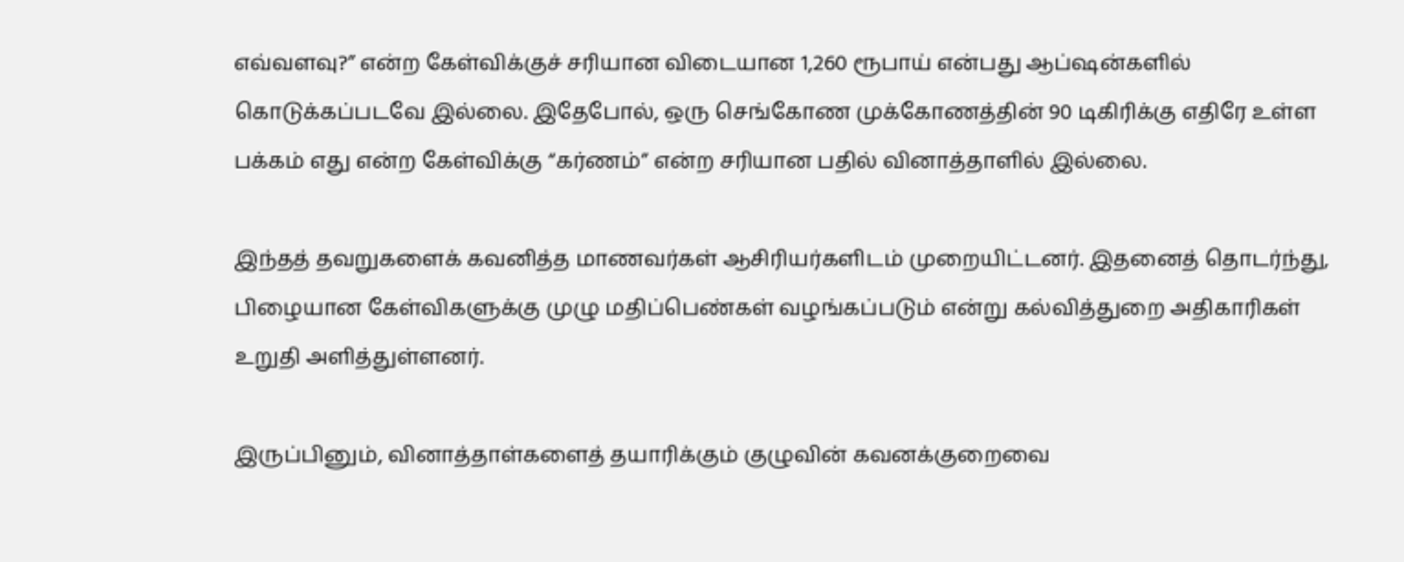எவ்வளவு?” என்ற கேள்விக்குச் சரியான விடையான 1,260 ரூபாய் என்பது ஆப்ஷன்களில்  கொடுக்கப்படவே இல்லை. இதேபோல், ஒரு செங்கோண முக்கோணத்தின் 90 டிகிரிக்கு எதிரே உள்ள பக்கம் எது என்ற கேள்விக்கு “கர்ணம்” என்ற சரியான பதில் வினாத்தாளில் இல்லை.

இந்தத் தவறுகளைக் கவனித்த மாணவர்கள் ஆசிரியர்களிடம் முறையிட்டனர். இதனைத் தொடர்ந்து, பிழையான கேள்விகளுக்கு முழு மதிப்பெண்கள் வழங்கப்படும் என்று கல்வித்துறை அதிகாரிகள் உறுதி அளித்துள்ளனர்.

இருப்பினும், வினாத்தாள்களைத் தயாரிக்கும் குழுவின் கவனக்குறைவை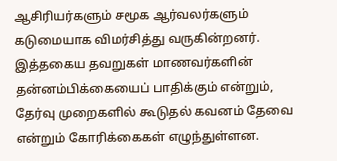ஆசிரியர்களும் சமூக ஆர்வலர்களும் கடுமையாக விமர்சித்து வருகின்றனர். இத்தகைய தவறுகள் மாணவர்களின் தன்னம்பிக்கையைப் பாதிக்கும் என்றும், தேர்வு முறைகளில் கூடுதல் கவனம் தேவை என்றும் கோரிக்கைகள் எழுந்துள்ளன.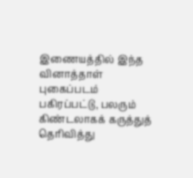இணையத்தில் இந்த வினாத்தாள் புகைப்படம் பகிரப்பட்டு, பலரும் கிண்டலாகக் கருத்துத் தெரிவித்து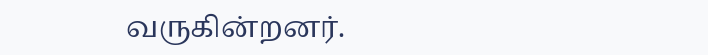வருகின்றனர்.